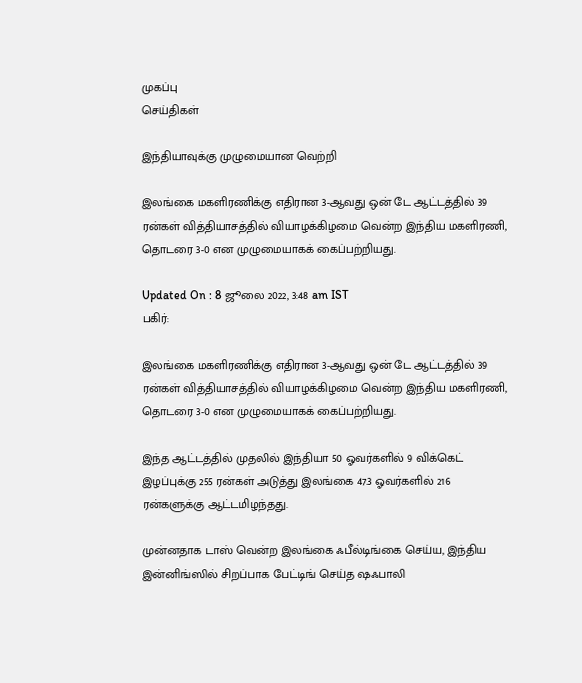முகப்பு
செய்திகள்

இந்தியாவுக்கு முழுமையான வெற்றி

இலங்கை மகளிரணிக்கு எதிரான 3-ஆவது ஒன் டே ஆட்டத்தில் 39 ரன்கள் வித்தியாசத்தில் வியாழக்கிழமை வென்ற இந்திய மகளிரணி, தொடரை 3-0 என முழுமையாகக் கைப்பற்றியது.

Updated On : 8 ஜூலை 2022, 3:48 am IST
பகிர்:

இலங்கை மகளிரணிக்கு எதிரான 3-ஆவது ஒன் டே ஆட்டத்தில் 39 ரன்கள் வித்தியாசத்தில் வியாழக்கிழமை வென்ற இந்திய மகளிரணி, தொடரை 3-0 என முழுமையாகக் கைப்பற்றியது.

இந்த ஆட்டத்தில் முதலில் இந்தியா 50 ஓவர்களில் 9 விக்கெட் இழப்புக்கு 255 ரன்கள் அடுத்து இலங்கை 47.3 ஓவர்களில் 216 ரன்களுக்கு ஆட்டமிழந்தது.

முன்னதாக டாஸ் வென்ற இலங்கை ஃபீல்டிங்கை செய்ய, இந்திய இன்னிங்ஸில் சிறப்பாக பேட்டிங் செய்த ஷஃபாலி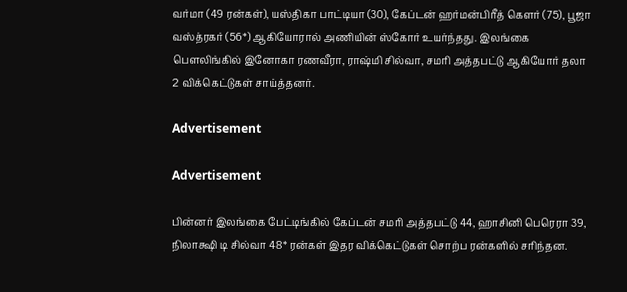வர்மா (49 ரன்கள்), யஸ்திகா பாட்டியா (30), கேப்டன் ஹர்மன்பிரீத் கௌர் (75), பூஜா வஸ்த்ரகர் (56*) ஆகியோரால் அணியின் ஸ்கோர் உயர்ந்தது. இலங்கை பௌலிங்கில் இனோகா ரணவீரா, ராஷ்மி சில்வா, சமரி அத்தபட்டு ஆகியோர் தலா 2 விக்கெட்டுகள் சாய்த்தனர்.

Advertisement

Advertisement

பின்னர் இலங்கை பேட்டிங்கில் கேப்டன் சமரி அத்தபட்டு 44, ஹாசினி பெரெரா 39, நிலாக்ஷி டி சில்வா 48* ரன்கள் இதர விக்கெட்டுகள் சொற்ப ரன்களில் சரிந்தன.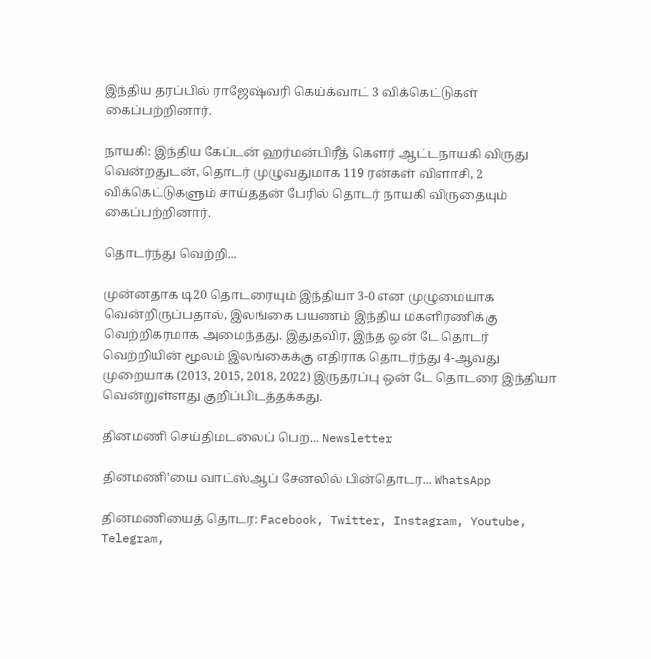இந்திய தரப்பில் ராஜேஷ்வரி கெய்க்வாட் 3 விக்கெட்டுகள் கைப்பற்றினார்.

நாயகி: இந்திய கேப்டன் ஹர்மன்பிரீத் கௌர் ஆட்டநாயகி விருது வென்றதுடன், தொடர் முழுவதுமாக 119 ரன்கள் விளாசி, 2 விக்கெட்டுகளும் சாய்ததன் பேரில் தொடர் நாயகி விருதையும் கைப்பற்றினார்.

தொடர்ந்து வெற்றி...

முன்னதாக டி20 தொடரையும் இந்தியா 3-0 என முழுமையாக வென்றிருப்பதால், இலங்கை பயணம் இந்திய மகளிரணிக்கு வெற்றிகரமாக அமைந்தது. இதுதவிர, இந்த ஒன் டே தொடர் வெற்றியின் மூலம் இலங்கைக்கு எதிராக தொடர்ந்து 4-ஆவது முறையாக (2013, 2015, 2018, 2022) இருதரப்பு ஒன் டே தொடரை இந்தியா வென்றுள்ளது குறிப்பிடத்தக்கது.

தினமணி செய்திமடலைப் பெற... Newsletter

தினமணி'யை வாட்ஸ்ஆப் சேனலில் பின்தொடர... WhatsApp

தினமணியைத் தொடர: Facebook, Twitter, Instagram, Youtube, Telegram,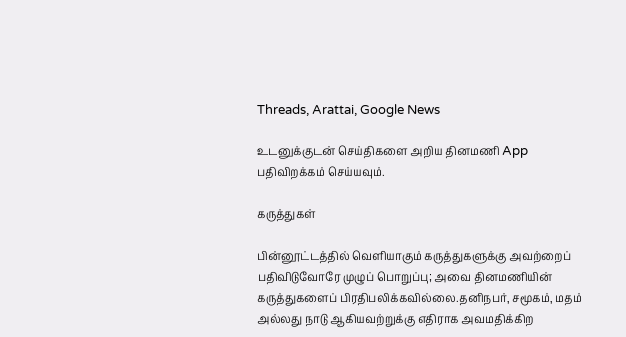Threads, Arattai, Google News

உடனுக்குடன் செய்திகளை அறிய தினமணி App பதிவிறக்கம் செய்யவும்.

கருத்துகள்

பின்னூட்டத்தில் வெளியாகும் கருத்துகளுக்கு அவற்றைப் பதிவிடுவோரே முழுப் பொறுப்பு; அவை தினமணியின் கருத்துகளைப் பிரதிபலிக்கவில்லை.தனிநபர், சமூகம், மதம் அல்லது நாடு ஆகியவற்றுக்கு எதிராக அவமதிக்கிற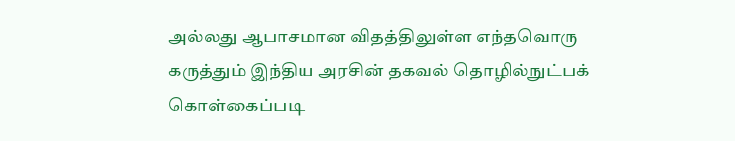அல்லது ஆபாசமான விதத்திலுள்ள எந்தவொரு கருத்தும் இந்திய அரசின் தகவல் தொழில்நுட்பக் கொள்கைப்படி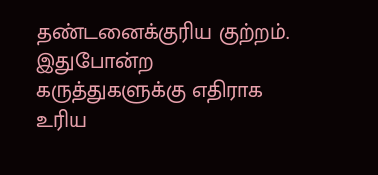தண்டனைக்குரிய குற்றம். இதுபோன்ற கருத்துகளுக்கு எதிராக உரிய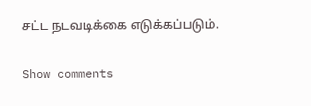சட்ட நடவடிக்கை எடுக்கப்படும்.

Show comments